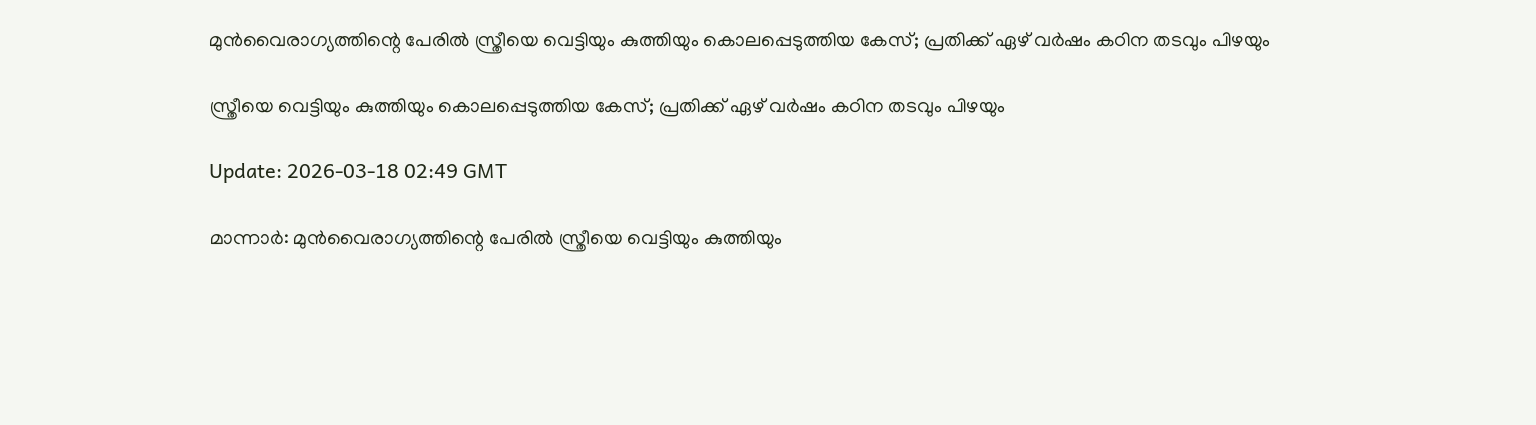മുന്‍വൈരാഗ്യത്തിന്റെ പേരില്‍ സ്ത്രീയെ വെട്ടിയും കുത്തിയും കൊലപ്പെടുത്തിയ കേസ്; പ്രതിക്ക് ഏഴ് വര്‍ഷം കഠിന തടവും പിഴയും

സ്ത്രീയെ വെട്ടിയും കുത്തിയും കൊലപ്പെടുത്തിയ കേസ്; പ്രതിക്ക് ഏഴ് വര്‍ഷം കഠിന തടവും പിഴയും

Update: 2026-03-18 02:49 GMT

മാന്നാര്‍: മുന്‍വൈരാഗ്യത്തിന്റെ പേരില്‍ സ്ത്രീയെ വെട്ടിയും കുത്തിയും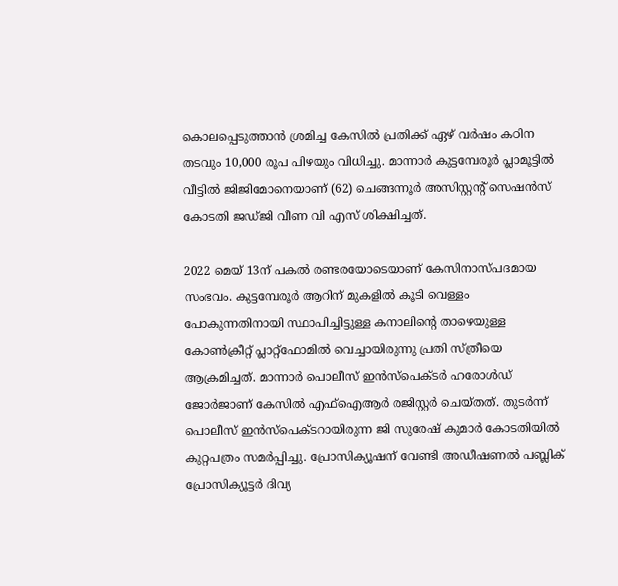കൊലപ്പെടുത്താന്‍ ശ്രമിച്ച കേസില്‍ പ്രതിക്ക് ഏഴ് വര്‍ഷം കഠിന തടവും 10,000 രൂപ പിഴയും വിധിച്ചു. മാന്നാര്‍ കുട്ടമ്പേരൂര്‍ പ്ലാമൂട്ടില്‍ വീട്ടില്‍ ജിജിമോനെയാണ് (62) ചെങ്ങന്നൂര്‍ അസിസ്റ്റന്റ് സെഷന്‍സ് കോടതി ജഡ്ജി വീണ വി എസ് ശിക്ഷിച്ചത്.

2022 മെയ് 13ന് പകല്‍ രണ്ടരയോടെയാണ് കേസിനാസ്പദമായ സംഭവം. കുട്ടമ്പേരൂര്‍ ആറിന് മുകളില്‍ കൂടി വെള്ളം പോകുന്നതിനായി സ്ഥാപിച്ചിട്ടുള്ള കനാലിന്റെ താഴെയുള്ള കോണ്‍ക്രീറ്റ് പ്ലാറ്റ്‌ഫോമില്‍ വെച്ചായിരുന്നു പ്രതി സ്ത്രീയെ ആക്രമിച്ചത്. മാന്നാര്‍ പൊലീസ് ഇന്‍സ്‌പെക്ടര്‍ ഹരോള്‍ഡ് ജോര്‍ജാണ് കേസില്‍ എഫ്‌ഐആര്‍ രജിസ്റ്റര്‍ ചെയ്തത്. തുടര്‍ന്ന് പൊലീസ് ഇന്‍സ്‌പെക്ടറായിരുന്ന ജി സുരേഷ് കുമാര്‍ കോടതിയില്‍ കുറ്റപത്രം സമര്‍പ്പിച്ചു. പ്രോസിക്യൂഷന് വേണ്ടി അഡീഷണല്‍ പബ്ലിക് പ്രോസിക്യൂട്ടര്‍ ദിവ്യ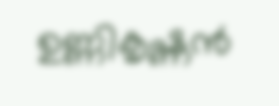ഉണ്ണികൃഷ്ണന്‍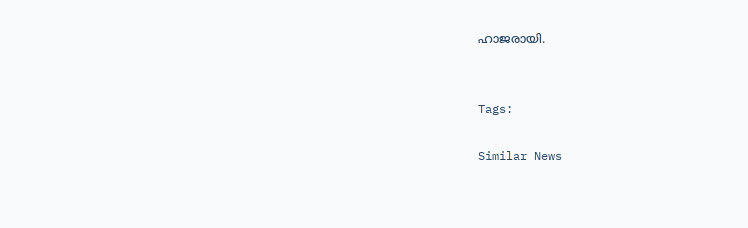ഹാജരായി.


Tags:

Similar News